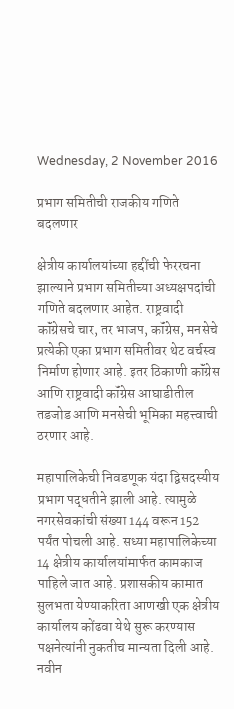Wednesday, 2 November 2016

प्रभाग समितीची राजकीय गणिते बदलणार

क्षेत्रीय कार्यालयांच्या हद्दींची फेररचना झाल्याने प्रभाग समितीच्या अध्यक्षपदांची गणिते बदलणार आहेत. राष्ट्रवादी कॉंग्रेसचे चार, तर भाजप, कॉंग्रेस, मनसेचे प्रत्येकी एका प्रभाग समितीवर थेट वर्चस्व निर्माण होणार आहे. इतर ठिकाणी कॉंग्रेस आणि राष्ट्रवादी कॉंग्रेस आघाडीतील तडजोड आणि मनसेची भूमिका महत्त्वाची ठरणार आहे.

महापालिकेची निवडणूक यंदा द्विसदस्यीय प्रभाग पद्धतीने झाली आहे. त्यामुळे नगरसेवकांची संख्या 144 वरून 152 पर्यंत पोचली आहे. सध्या महापालिकेच्या 14 क्षेत्रीय कार्यालयांमार्फत कामकाज पाहिले जात आहे. प्रशासकीय कामात सुलभता येण्याकरिता आणखी एक क्षेत्रीय कार्यालय कोंढवा येथे सुरू करण्यास पक्षनेत्यांनी नुकतीच मान्यता दिली आहे. नवीन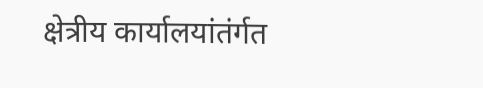क्षेत्रीय कार्यालयांतंर्गत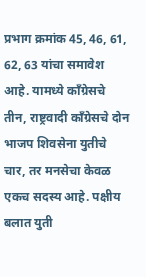प्रभाग क्रमांक 45, 46, 61, 62, 63 यांचा समावेश आहे. यामध्ये कॉंग्रेसचे तीन, राष्ट्रवादी कॉंग्रेसचे दोन भाजप शिवसेना युतीचे चार, तर मनसेचा केवळ एकच सदस्य आहे. पक्षीय बलात युती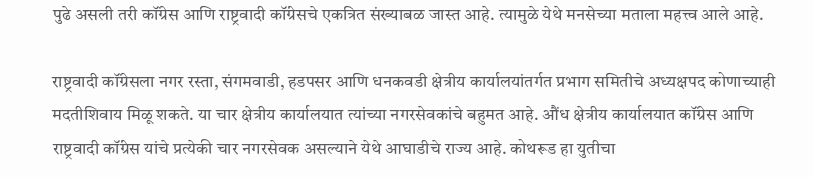पुढे असली तरी कॉंग्रेस आणि राष्ट्रवादी कॉंग्रेसचे एकत्रित संख्याबळ जास्त आहे. त्यामुळे येथे मनसेच्या मताला महत्त्व आले आहे.

राष्ट्रवादी कॉंग्रेसला नगर रस्ता, संगमवाडी, हडपसर आणि धनकवडी क्षेत्रीय कार्यालयांतर्गत प्रभाग समितीचे अध्यक्षपद कोणाच्याही मदतीशिवाय मिळू शकते. या चार क्षेत्रीय कार्यालयात त्यांच्या नगरसेवकांचे बहुमत आहे. औंध क्षेत्रीय कार्यालयात कॉंग्रेस आणि राष्ट्रवादी कॉंग्रेस यांचे प्रत्येकी चार नगरसेवक असल्याने येथे आघाडीचे राज्य आहे. कोथरूड हा युतीचा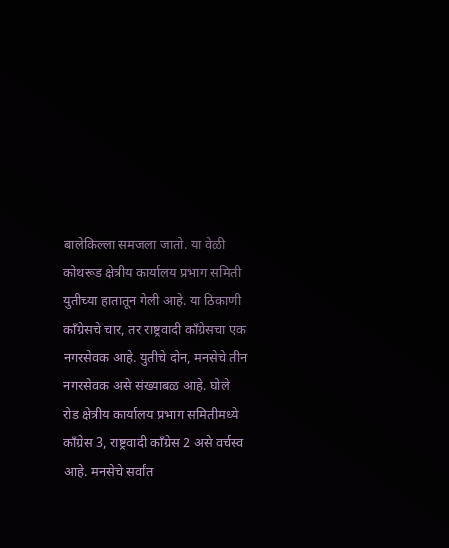बालेकिल्ला समजला जातो. या वेळी कोथरूड क्षेत्रीय कार्यालय प्रभाग समिती युतीच्या हातातून गेली आहे. या ठिकाणी कॉंग्रेसचे चार, तर राष्ट्रवादी कॉंग्रेसचा एक नगरसेवक आहे. युतीचे दोन, मनसेचे तीन नगरसेवक असे संख्याबळ आहे. घोले रोड क्षेत्रीय कार्यालय प्रभाग समितीमध्ये कॉंग्रेस 3, राष्ट्रवादी कॉंग्रेस 2 असे वर्चस्व आहे. मनसेचे सर्वांत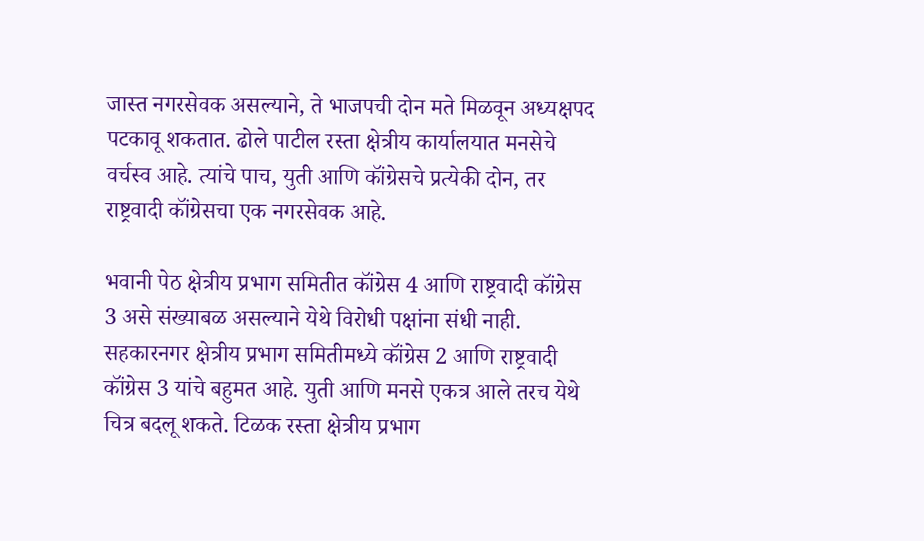जास्त नगरसेवक असल्याने, ते भाजपची दोन मते मिळवून अध्यक्षपद पटकावू शकतात. ढोले पाटील रस्ता क्षेत्रीय कार्यालयात मनसेचे वर्चस्व आहे. त्यांचे पाच, युती आणि कॉंग्रेसचे प्रत्येकी दोन, तर राष्ट्रवादी कॉंग्रेसचा एक नगरसेवक आहे.

भवानी पेठ क्षेत्रीय प्रभाग समितीत कॉंग्रेस 4 आणि राष्ट्रवादी कॉंग्रेस 3 असे संख्याबळ असल्याने येथे विरोधी पक्षांना संधी नाही. सहकारनगर क्षेत्रीय प्रभाग समितीमध्ये कॉंग्रेस 2 आणि राष्ट्रवादी कॉंग्रेस 3 यांचे बहुमत आहे. युती आणि मनसे एकत्र आले तरच येथे चित्र बदलू शकते. टिळक रस्ता क्षेत्रीय प्रभाग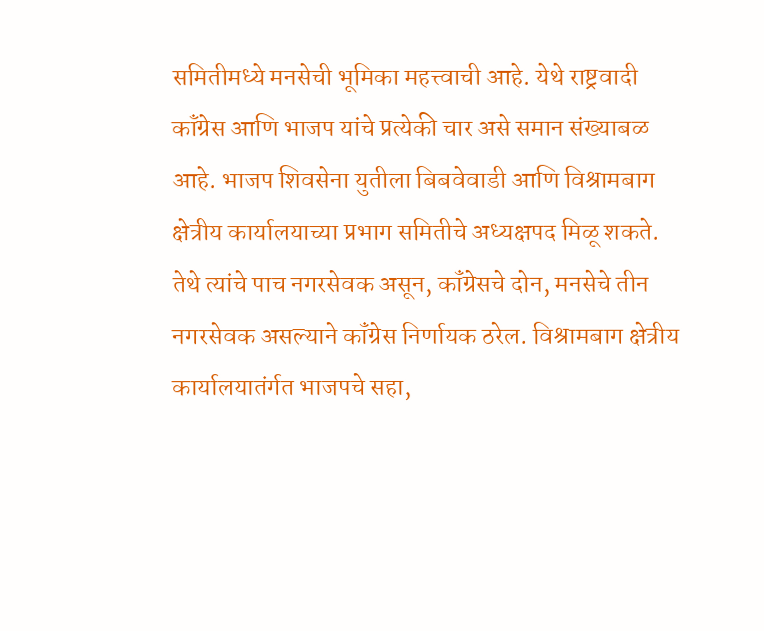समितीमध्ये मनसेची भूमिका महत्त्वाची आहे. येथे राष्ट्रवादी कॉंग्रेस आणि भाजप यांचे प्रत्येकी चार असे समान संख्याबळ आहे. भाजप शिवसेना युतीला बिबवेवाडी आणि विश्रामबाग क्षेत्रीय कार्यालयाच्या प्रभाग समितीचे अध्यक्षपद मिळू शकते. तेथे त्यांचे पाच नगरसेवक असून, कॉंग्रेसचे दोन, मनसेचे तीन नगरसेवक असल्याने कॉंग्रेस निर्णायक ठरेल. विश्रामबाग क्षेत्रीय कार्यालयातंर्गत भाजपचे सहा,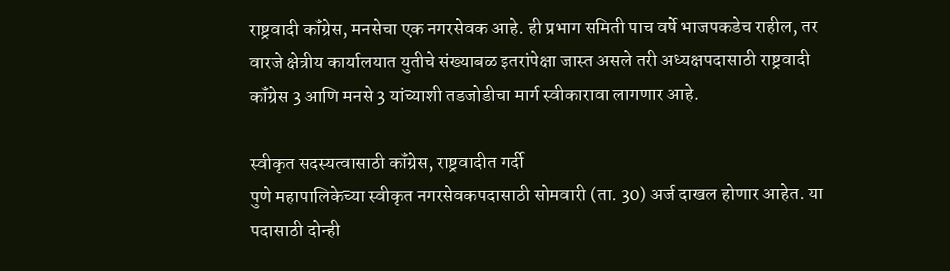राष्ट्रवादी कॉंग्रेस, मनसेचा एक नगरसेवक आहे. ही प्रभाग समिती पाच वर्षे भाजपकडेच राहील, तर वारजे क्षेत्रीय कार्यालयात युतीचे संख्याबळ इतरांपेक्षा जास्त असले तरी अध्यक्षपदासाठी राष्ट्रवादी कॉंग्रेस 3 आणि मनसे 3 यांच्याशी तडजोडीचा मार्ग स्वीकारावा लागणार आहे.

स्वीकृत सदस्यत्वासाठी कॉंग्रेस, राष्ट्रवादीत गर्दी
पुणे महापालिकेच्या स्वीकृत नगरसेवकपदासाठी सोमवारी (ता. 30) अर्ज दाखल होणार आहेत. या पदासाठी दोन्ही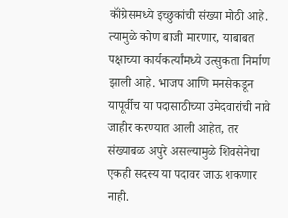कॉंग्रेसमध्ये इच्छुकांची संख्या मोठी आहे. त्यामुळे कोण बाजी मारणार, याबाबत पक्षाच्या कार्यकर्त्यांमध्ये उत्सुकता निर्माण झाली आहे. भाजप आणि मनसेकडून यापूर्वीच या पदासाठीच्या उमेदवारांची नावे जाहीर करण्यात आली आहेत, तर संख्याबळ अपुरे असल्यामुळे शिवसेनेचा एकही सदस्य या पदावर जाऊ शकणार नाही.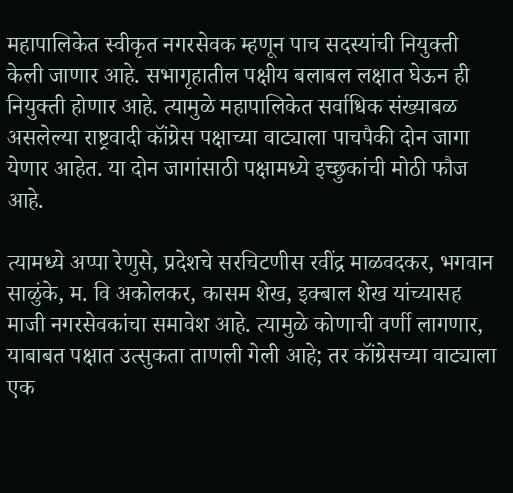महापालिकेत स्वीकृत नगरसेवक म्हणून पाच सदस्यांची नियुक्ती केली जाणार आहे. सभागृहातील पक्षीय बलाबल लक्षात घेऊन ही नियुक्ती होणार आहे. त्यामुळे महापालिकेत सर्वाधिक संख्याबळ असलेल्या राष्ट्रवादी कॉंग्रेस पक्षाच्या वाट्याला पाचपैकी दोन जागा येणार आहेत. या दोन जागांसाठी पक्षामध्ये इच्छुकांची मोठी फौज आहे.

त्यामध्ये अप्पा रेणुसे, प्रदेशचे सरचिटणीस रवींद्र माळवदकर, भगवान साळुंके, म. वि अकोलकर, कासम शेख, इक्‍बाल शेख यांच्यासह माजी नगरसेवकांचा समावेश आहे. त्यामुळे कोणाची वर्णी लागणार, याबाबत पक्षात उत्सुकता ताणली गेली आहे; तर कॉंग्रेसच्या वाट्याला एक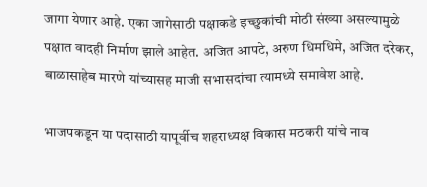जागा येणार आहे. एका जागेसाठी पक्षाकडे इच्छुकांची मोठी संख्या असल्यामुळे पक्षात वादही निर्माण झाले आहेत. अजित आपटे, अरुण धिमधिमे, अजित दरेकर, बाळासाहेब मारणे यांच्यासह माजी सभासदांचा त्यामध्ये समावेश आहे.

भाजपकडून या पदासाठी यापूर्वीच शहराध्यक्ष विकास मठकरी यांचे नाव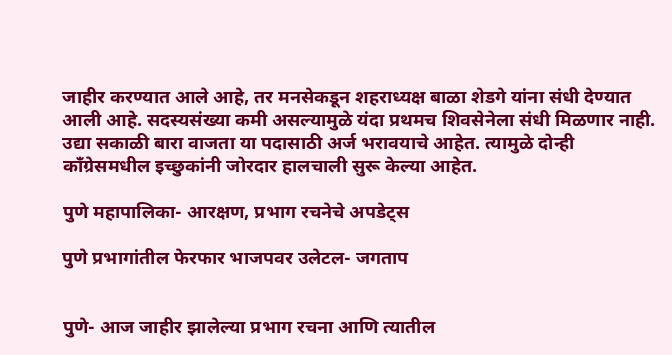जाहीर करण्यात आले आहे, तर मनसेकडून शहराध्यक्ष बाळा शेडगे यांना संधी देण्यात आली आहे. सदस्यसंख्या कमी असल्यामुळे यंदा प्रथमच शिवसेनेला संधी मिळणार नाही. उद्या सकाळी बारा वाजता या पदासाठी अर्ज भरावयाचे आहेत. त्यामुळे दोन्ही कॉंग्रेसमधील इच्छुकांनी जोरदार हालचाली सुरू केल्या आहेत.

पुणे महापालिका- आरक्षण, प्रभाग रचनेचे अपडेट्‌स

पुणे प्रभागांतील फेरफार भाजपवर उलेटल- जगताप


पुणे- आज जाहीर झालेल्या प्रभाग रचना आणि त्यातील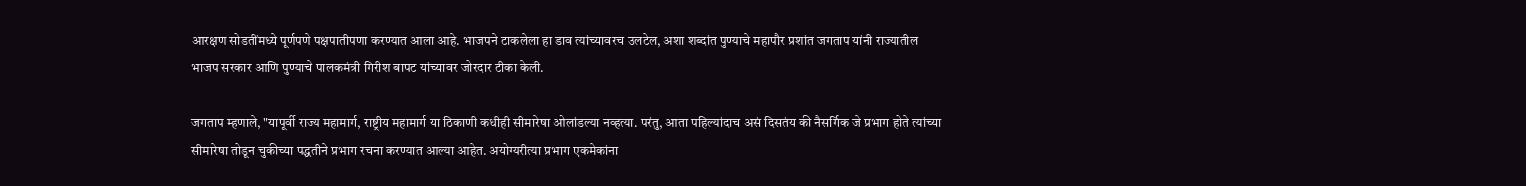आरक्षण सोडतींमध्ये पूर्णपणे पक्षपातीपणा करण्यात आला आहे. भाजपने टाकलेला हा डाव त्यांच्यावरच उलटेल, अशा शब्दांत पुण्याचे महापौर प्रशांत जगताप यांनी राज्यातील भाजप सरकार आणि पुण्याचे पालकमंत्री गिरीश बापट यांच्यावर जोरदार टीका केली.

जगताप म्हणाले, "यापूर्वी राज्य महामार्ग, राष्ट्रीय महामार्ग या ठिकाणी कधीही सीमारेषा ओलांडल्या नव्हत्या. परंतु, आता पहिल्यांदाच असं दिसतंय की नैसर्गिक जे प्रभाग होते त्यांच्या सीमारेषा तोडून चुकीच्या पद्धतीने प्रभाग रचना करण्यात आल्या आहेत. अयोग्यरीत्या प्रभाग एकमेकांना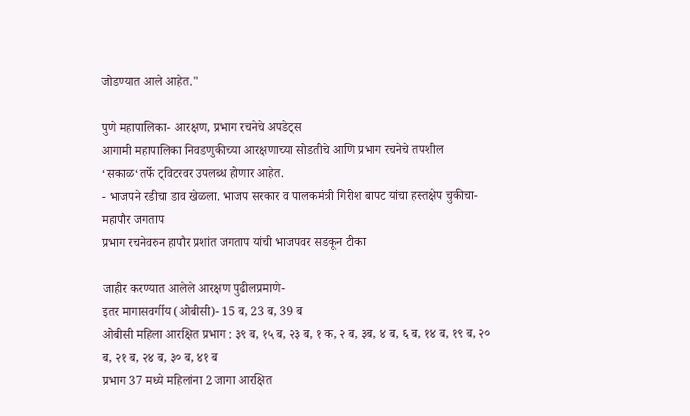जोडण्यात आले आहेत."

पुणे महापालिका- आरक्षण, प्रभाग रचनेचे अपडेट्‌स
आगामी महापालिका निवडणुकीच्या आरक्षणाच्या सोडतीचे आणि प्रभाग रचनेचे तपशील ‘सकाळ‘तर्फे ट्‌विटरवर उपलब्ध होणार आहेत.
- भाजपने रडीचा डाव खेळला. भाजप सरकार व पालकमंत्री गिरीश बापट यांचा हस्तक्षेप चुकीचा- महापौर जगताप
प्रभाग रचनेवरुन हापौर प्रशांत जगताप यांची भाजपवर सडकून टीका

जाहीर करण्यात आलेले आरक्षण पुढीलप्रमाणे-
इतर मागासवर्गीय (ओबीसी)- 15 ब, 23 ब, 39 ब
ओबीसी महिला आरक्षित प्रभाग : ३९ ब, १५ ब, २३ ब, १ क, २ ब, ३ब, ४ ब, ६ ब, १४ ब, १९ ब, २० ब, २१ ब, २४ ब, ३० ब, ४१ ब
प्रभाग 37 मध्ये महिलांना 2 जागा आरक्षित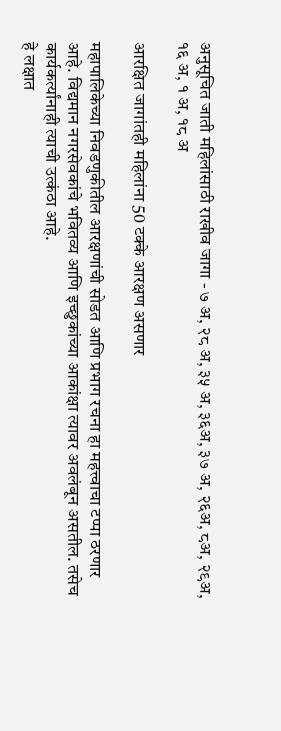अनुसूचित जाती महिलांसाठी राखीव जागा - ७ अ, २८ अ, ३५ अ, ३६अ, ३७ अ, २६अ, ८अ, २९अ, १६ अ, १ अ, १८ अ

आरक्षित जागांतही महिलांना 50 टक्के आरक्षण असणार

महापालिकेच्या निवडणुकीतील आरक्षणांची सोडत आणि प्रभाग रचना हा महत्त्वाचा टप्पा ठरणार आहे. विद्यमान नगरसेवकांचे भवितव्य आणि इच्छुकांच्या आकांक्षा त्यावर अवलंबून असतील. तसेच कार्यकर्त्यांनाही त्याची उत्कंठा आहे.
हे लक्षात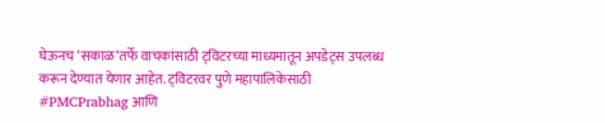घेऊनच ‘सकाळ‘तर्फे वाचकांसाठी ट्‌विटरच्या माध्यमातून अपडेट्‌स उपलब्ध करून देण्यात येणार आहेत. ट्‌विटरवर पुणे महापालिकेसाठी #PMCPrabhag आणि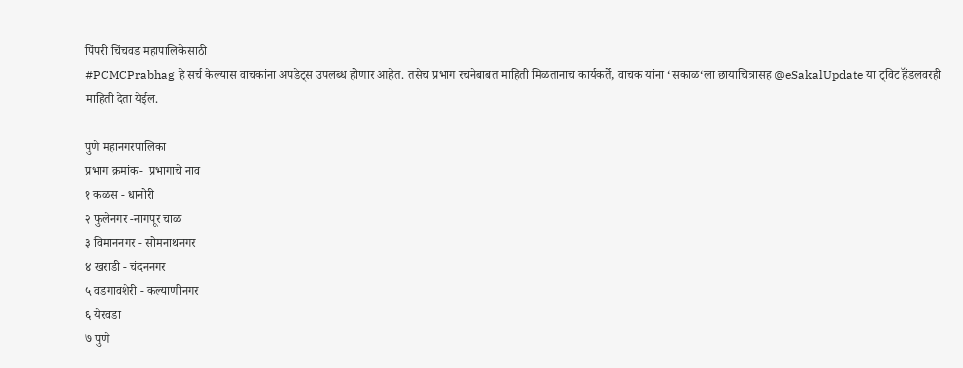पिंपरी चिंचवड महापालिकेसाठी
#PCMCPrabhag हे सर्च केल्यास वाचकांना अपडेट्‌स उपलब्ध होणार आहेत. तसेच प्रभाग रचनेबाबत माहिती मिळतानाच कार्यकर्ते, वाचक यांना ‘सकाळ‘ला छायाचित्रासह @eSakalUpdate या ट्‌विट हॅंडलवरही माहिती देता येईल.

पुणे महानगरपालिका
प्रभाग क्रमांक-  प्रभागाचे नाव
१ कळस - धानोरी
२ फुलेनगर -नागपूर चाळ
३ विमाननगर - सोमनाथनगर
४ खराडी - चंदननगर
५ वडगावशेरी - कल्याणीनगर
६ येरवडा
७ पुणे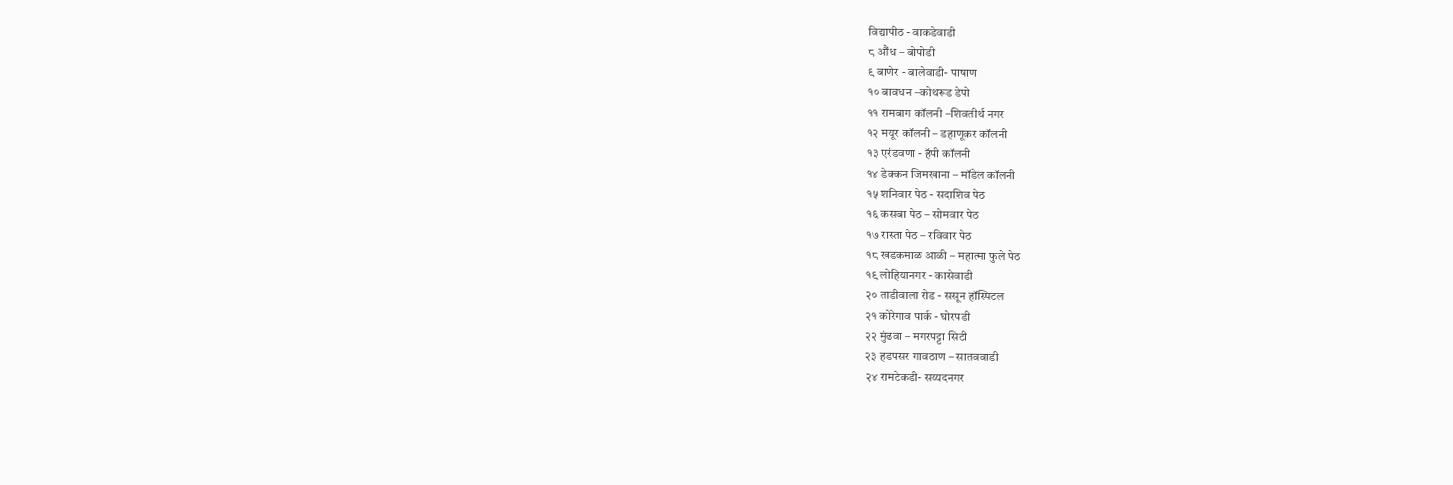विद्यापीठ - वाकडेवाडी
८ औंध – बोपोडी
९ बाणेर - बालेवाडी- पाषाण
१० बावधन –कोथरूड डेपो
११ रामबाग कॉलनी –शिवतीर्थ नगर
१२ मयूर कॉलनी – डहाणूकर कॉलनी
१३ एरंडवणा - हॅपी कॉलनी
१४ डेक्कन जिमखाना – मॉडेल कॉलनी
१५ शनिवार पेठ - सदाशिव पेठ
१६ कसबा पेठ – सोमवार पेठ
१७ रास्ता पेठ – रविवार पेठ
१८ खडकमाळ आळी – महात्मा फुले पेठ
१९ लोहियानगर - कासेवाडी
२० ताडीवाला रोड - ससून हॉस्पिटल
२१ कोरेगाव पार्क - घोरपडी
२२ मुंढवा – मगरपट्टा सिटी
२३ हडपसर गावठाण – सातववाडी
२४ रामटेकडी- सय्यदनगर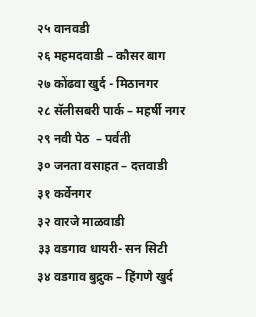२५ वानवडी
२६ महमदवाडी – कौसर बाग
२७ कोंढवा खुर्द - मिठानगर
२८ सॅलीसबरी पार्क – महर्षी नगर
२९ नवी पेठ  – पर्वती
३० जनता वसाहत – दत्तवाडी
३१ कर्वेनगर
३२ वारजे माळवाडी
३३ वडगाव धायरी- सन सिटी
३४ वडगाव बुद्रुक – हिंगणे खुर्द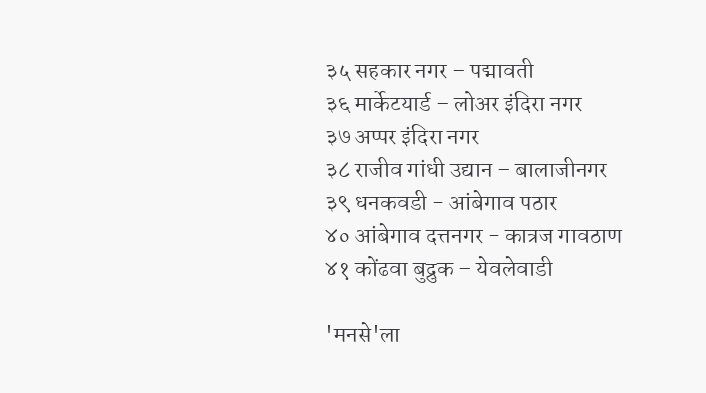३५ सहकार नगर – पद्मावती
३६ मार्केटयार्ड – लोअर इंदिरा नगर
३७ अप्पर इंदिरा नगर
३८ राजीव गांधी उद्यान – बालाजीनगर
३९ धनकवडी - आंबेगाव पठार
४० आंबेगाव दत्तनगर - कात्रज गावठाण
४१ कोंढवा बुद्रुक – येवलेवाडी

'मनसे'ला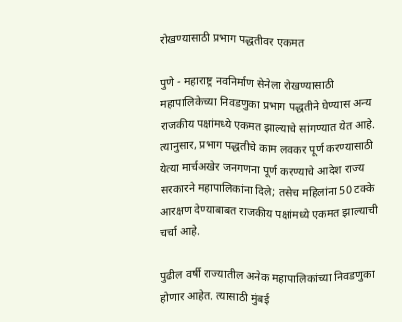रोखण्यासाठी प्रभाग पद्धतीवर एकमत

पुणे - महाराष्ट्र नवनिर्माण सेनेला रोखण्यासाठी महापालिकेच्या निवडणुका प्रभाग पद्धतीने घेण्यास अन्य राजकीय पक्षांमध्ये एकमत झाल्याचे सांगण्यात येत आहे. त्यानुसार, प्रभाग पद्धतीचे काम लवकर पूर्ण करण्यासाठी येत्या मार्चअखेर जनगणना पूर्ण करण्याचे आदेश राज्य सरकारने महापालिकांना दिले; तसेच महिलांना 50 टक्के आरक्षण देण्याबाबत राजकीय पक्षांमध्ये एकमत झाल्याची चर्चा आहे.

पुढील वर्षी राज्यातील अनेक महापालिकांच्या निवडणुका होणार आहेत. त्यासाठी मुंबई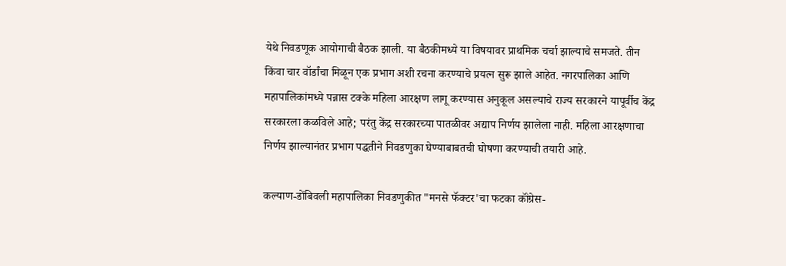येथे निवडणूक आयोगाची बैठक झाली. या बैठकीमध्ये या विषयावर प्राथमिक चर्चा झाल्याचे समजते. तीन किंवा चार वॉर्डांचा मिळून एक प्रभाग अशी रचना करण्याचे प्रयत्न सुरू झाले आहेत. नगरपालिका आणि महापालिकांमध्ये पन्नास टक्के महिला आरक्षण लागू करण्यास अनुकूल असल्याचे राज्य सरकारने यापूर्वीच केंद्र सरकारला कळविले आहे; परंतु केंद्र सरकारच्या पातळीवर अद्याप निर्णय झालेला नाही. महिला आरक्षणाचा निर्णय झाल्यानंतर प्रभाग पद्धतीने निवडणुका घेण्याबाबतची घोषणा करण्याची तयारी आहे.

कल्याण-डोंबिवली महापालिका निवडणुकीत "मनसे फॅक्‍टर'चा फटका कॉंग्रेस-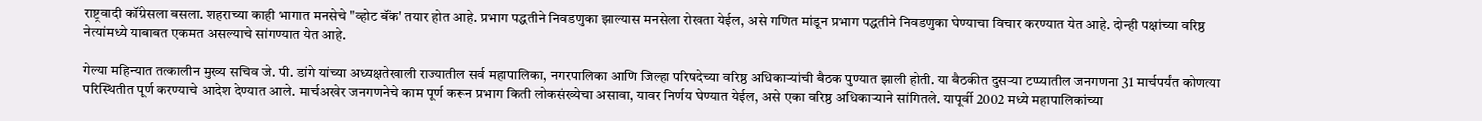राष्ट्रवादी कॉंग्रेसला बसला. शहराच्या काही भागात मनसेचे "व्होट बॅंक' तयार होत आहे. प्रभाग पद्धतीने निवडणुका झाल्यास मनसेला रोखता येईल, असे गणित मांडून प्रभाग पद्धतीने निवडणुका घेण्याचा विचार करण्यात येत आहे. दोन्ही पक्षांच्या वरिष्ठ नेत्यांमध्ये याबाबत एकमत असल्याचे सांगण्यात येत आहे.

गेल्या महिन्यात तत्कालीन मुख्य सचिव जे. पी. डांगे यांच्या अध्यक्षतेखाली राज्यातील सर्व महापालिका, नगरपालिका आणि जिल्हा परिषदेच्या वरिष्ठ अधिकाऱ्यांची बैठक पुण्यात झाली होती. या बैठकीत दुसऱ्या टप्प्यातील जनगणना 31 मार्चपर्यंत कोणत्या परिस्थितीत पूर्ण करण्याचे आदेश देण्यात आले. मार्चअखेर जनगणनेचे काम पूर्ण करून प्रभाग किती लोकसंख्येचा असावा, यावर निर्णय घेण्यात येईल, असे एका वरिष्ठ अधिकाऱ्याने सांगितले. यापूर्वी 2002 मध्ये महापालिकांच्या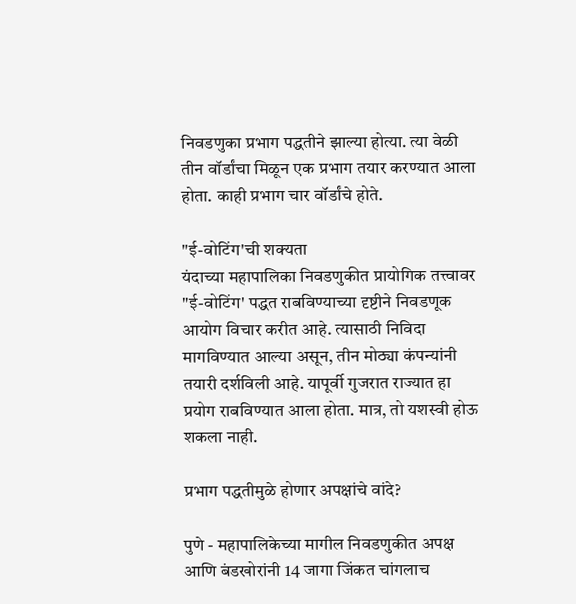निवडणुका प्रभाग पद्धतीने झाल्या होत्या. त्या वेळी तीन वॉर्डांचा मिळून एक प्रभाग तयार करण्यात आला होता. काही प्रभाग चार वॉर्डांचे होते.

"ई-वोटिंग'ची शक्‍यता
यंदाच्या महापालिका निवडणुकीत प्रायोगिक तत्त्वावर "ई-वोटिंग' पद्धत राबविण्याच्या दृष्टीने निवडणूक आयोग विचार करीत आहे. त्यासाठी निविदा मागविण्यात आल्या असून, तीन मोठ्या कंपन्यांनी तयारी दर्शविली आहे. यापूर्वी गुजरात राज्यात हा प्रयोग राबविण्यात आला होता. मात्र, तो यशस्वी होऊ शकला नाही.

प्रभाग पद्धतीमुळे होणार अपक्षांचे वांदे?

पुणे - महापालिकेच्या मागील निवडणुकीत अपक्ष आणि बंडखोरांनी 14 जागा जिंकत चांगलाच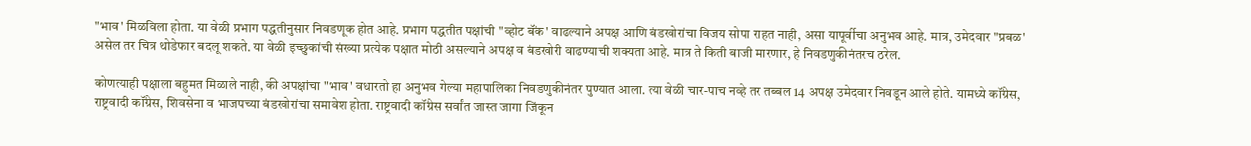"भाव' मिळविला होता. या वेळी प्रभाग पद्धतीनुसार निवडणूक होत आहे. प्रभाग पद्धतीत पक्षांची "व्होट बॅंक' वाढल्याने अपक्ष आणि बंडखोरांचा विजय सोपा राहत नाही, असा यापूर्वीचा अनुभव आहे. मात्र, उमेदवार "प्रबळ' असेल तर चित्र थोडेफार बदलू शकते. या वेळी इच्छुकांची संख्या प्रत्येक पक्षात मोठी असल्याने अपक्ष व बंडखोरी वाढण्याची शक्‍यता आहे. मात्र ते किती बाजी मारणार, हे निवडणुकीनंतरच ठरेल.

कोणत्याही पक्षाला बहुमत मिळाले नाही, की अपक्षांचा "भाव' वधारतो हा अनुभव गेल्या महापालिका निवडणुकीनंतर पुण्यात आला. त्या वेळी चार-पाच नव्हे तर तब्बल 14 अपक्ष उमेदवार निवडून आले होते. यामध्ये कॉंग्रेस, राष्ट्रवादी कॉंग्रेस, शिवसेना व भाजपच्या बंडखोरांचा समावेश होता. राष्ट्रवादी कॉंग्रेस सर्वांत जास्त जागा जिंकून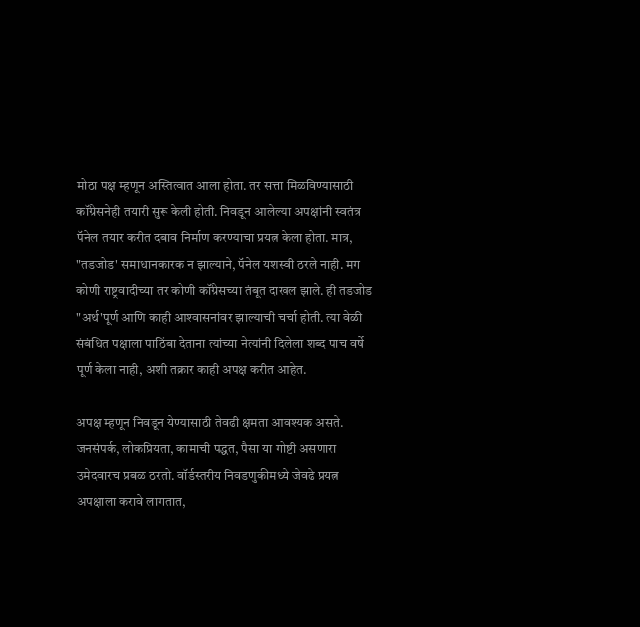मोठा पक्ष म्हणून अस्तित्वात आला होता. तर सत्ता मिळविण्यासाठी कॉंग्रेसनेही तयारी सुरू केली होती. निवडून आलेल्या अपक्षांनी स्वतंत्र पॅनेल तयार करीत दबाव निर्माण करण्याचा प्रयत्न केला होता. मात्र, "तडजोड' समाधानकारक न झाल्याने, पॅनेल यशस्वी ठरले नाही. मग कोणी राष्ट्रवादीच्या तर कोणी कॉंग्रेसच्या तंबूत दाखल झाले. ही तडजोड "अर्थ'पूर्ण आणि काही आश्‍वासनांवर झाल्याची चर्चा होती. त्या वेळी संबंधित पक्षाला पाठिंबा देताना त्यांच्या नेत्यांनी दिलेला शब्द पाच वर्षे पूर्ण केला नाही, अशी तक्रार काही अपक्ष करीत आहेत.

अपक्ष म्हणून निवडून येण्यासाठी तेवढी क्षमता आवश्‍यक असते. जनसंपर्क, लोकप्रियता, कामाची पद्धत, पैसा या गोष्टी असणारा उमेदवारच प्रबळ ठरतो. वॉर्डस्तरीय निवडणुकीमध्ये जेवढे प्रयत्न अपक्षाला करावे लागतात,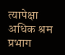त्यापेक्षा अधिक श्रम प्रभाग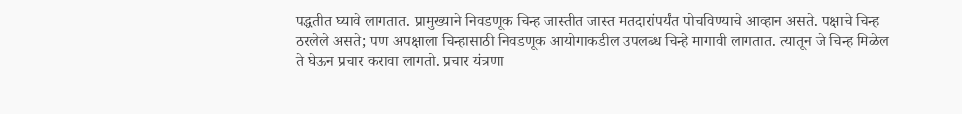पद्धतीत घ्यावे लागतात. प्रामुख्याने निवडणूक चिन्ह जास्तीत जास्त मतदारांपर्यंत पोचविण्याचे आव्हान असते. पक्षाचे चिन्ह ठरलेले असते; पण अपक्षाला चिन्हासाठी निवडणूक आयोगाकडील उपलब्ध चिन्हे मागावी लागतात. त्यातून जे चिन्ह मिळेल ते घेऊन प्रचार करावा लागतो. प्रचार यंत्रणा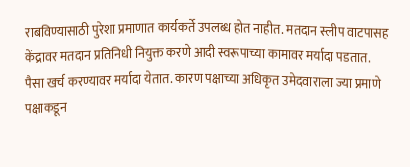राबविण्यासाठी पुरेशा प्रमाणात कार्यकर्ते उपलब्ध होत नाहीत. मतदान स्लीप वाटपासह केंद्रावर मतदान प्रतिनिधी नियुक्त करणे आदी स्वरूपाच्या कामावर मर्यादा पडतात. पैसा खर्च करण्यावर मर्यादा येतात. कारण पक्षाच्या अधिकृत उमेदवाराला ज्या प्रमाणे पक्षाकडून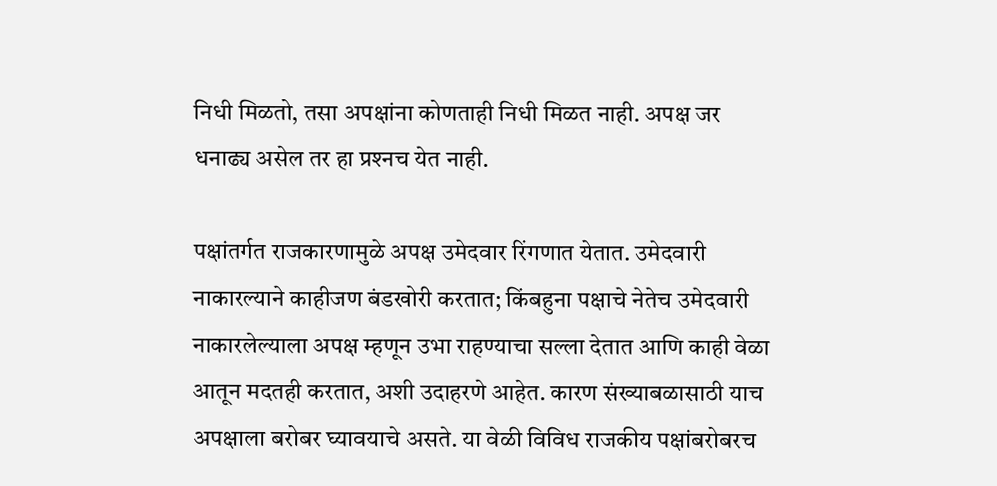निधी मिळतो, तसा अपक्षांना कोणताही निधी मिळत नाही. अपक्ष जर धनाढ्य असेल तर हा प्रश्‍नच येत नाही.

पक्षांतर्गत राजकारणामुळे अपक्ष उमेदवार रिंगणात येतात. उमेदवारी नाकारल्याने काहीजण बंडखोरी करतात; किंबहुना पक्षाचे नेतेच उमेदवारी नाकारलेल्याला अपक्ष म्हणून उभा राहण्याचा सल्ला देतात आणि काही वेळा आतून मदतही करतात, अशी उदाहरणे आहेत. कारण संख्याबळासाठी याच अपक्षाला बरोबर घ्यावयाचे असते. या वेळी विविध राजकीय पक्षांबरोबरच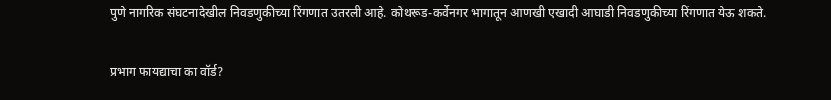पुणे नागरिक संघटनादेखील निवडणुकीच्या रिंगणात उतरली आहे. कोथरूड-कर्वेनगर भागातून आणखी एखादी आघाडी निवडणुकीच्या रिंगणात येऊ शकते.

प्रभाग फायद्याचा का वॉर्ड?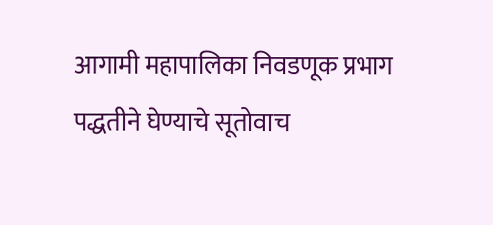आगामी महापालिका निवडणूक प्रभाग पद्धतीने घेण्याचे सूतोवाच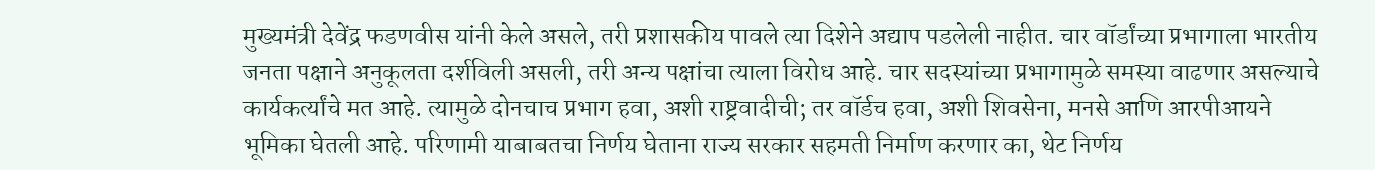मुख्यमंत्री देवेंद्र फडणवीस यांनी केले असले, तरी प्रशासकीय पावले त्या दिशेने अद्याप पडलेली नाहीत. चार वॉर्डांच्या प्रभागाला भारतीय जनता पक्षाने अनुकूलता दर्शविली असली, तरी अन्य पक्षांचा त्याला विरोध आहे. चार सदस्यांच्या प्रभागामुळे समस्या वाढणार असल्याचे कार्यकर्त्यांचे मत आहे. त्यामुळे दोनचाच प्रभाग हवा, अशी राष्ट्रवादीची; तर वॉर्डच हवा, अशी शिवसेना, मनसे आणि आरपीआयने भूमिका घेतली आहे. परिणामी याबाबतचा निर्णय घेताना राज्य सरकार सहमती निर्माण करणार का, थेट निर्णय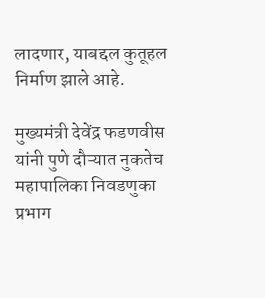लादणार, याबद्दल कुतूहल निर्माण झाले आहे.

मुख्यमंत्री देवेंद्र फडणवीस यांनी पुणे दौऱ्यात नुकतेच महापालिका निवडणुका प्रभाग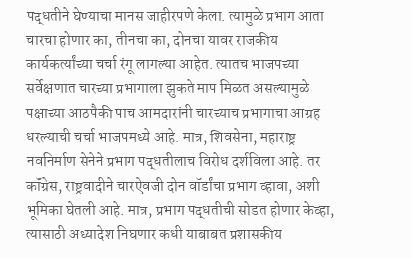पद्धतीने घेण्याचा मानस जाहीरपणे केला. त्यामुळे प्रभाग आता चारचा होणार का, तीनचा का, दोनचा यावर राजकीय कार्यकर्त्यांच्या चर्चा रंगू लागल्या आहेत. त्यातच भाजपच्या सर्वेक्षणात चारच्या प्रभागाला झुकते माप मिळत असल्यामुळे पक्षाच्या आठपैकी पाच आमदारांनी चारच्याच प्रभागाचा आग्रह धरल्याची चर्चा भाजपमध्ये आहे. मात्र, शिवसेना, महाराष्ट्र नवनिर्माण सेनेने प्रभाग पद्धतीलाच विरोध दर्शविला आहे. तर कॉंग्रेस, राष्ट्रवादीने चारऐवजी दोन वॉर्डांचा प्रभाग व्हावा, अशी भूमिका घेतली आहे. मात्र, प्रभाग पद्धतीची सोडत होणार केव्हा, त्यासाठी अध्यादेश निघणार कधी याबाबत प्रशासकीय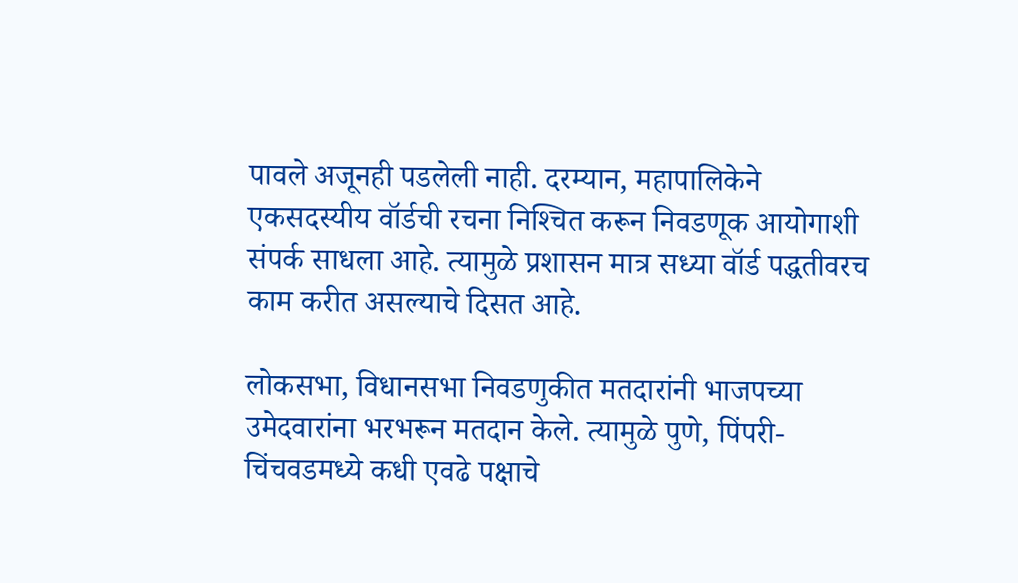पावले अजूनही पडलेली नाही. दरम्यान, महापालिकेने एकसदस्यीय वॉर्डची रचना निश्‍चित करून निवडणूक आयोगाशी संपर्क साधला आहे. त्यामुळे प्रशासन मात्र सध्या वॉर्ड पद्धतीवरच काम करीत असल्याचे दिसत आहे.

लोकसभा, विधानसभा निवडणुकीत मतदारांनी भाजपच्या उमेदवारांना भरभरून मतदान केले. त्यामुळे पुणे, पिंपरी-चिंचवडमध्ये कधी एवढे पक्षाचे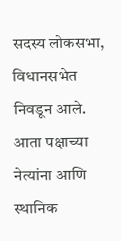सदस्य लोकसभा, विधानसभेत निवडून आले. आता पक्षाच्या नेत्यांना आणि स्थानिक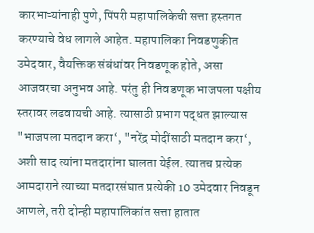कारभाऱ्यांनाही पुणे, पिंपरी महापालिकेची सत्ता हस्तगत करण्याचे वेध लागले आहेत. महापालिका निवडणुकीत उमेदवार, वैयक्तिक संबंधांवर निवडणूक होते, असा आजवरचा अनुभव आहे. परंतु ही निवडणूक भाजपला पक्षीय स्तरावर लढवायची आहे. त्यासाठी प्रभाग पद्धत झाल्यास "भाजपला मतदान करा‘, "नरेंद्र मोदींसाठी मतदान करा‘, अशी साद त्यांना मतदारांना घालता येईल. त्यातच प्रत्येक आमदाराने त्याच्या मतदारसंघात प्रत्येकी 10 उमेदवार निवडून आणले, तरी दोन्ही महापालिकांत सत्ता हातात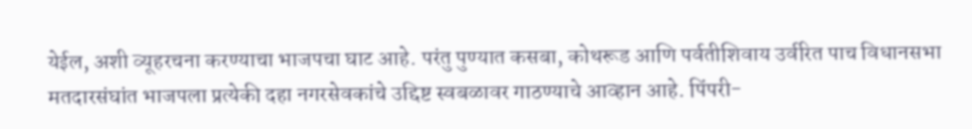येईल, अशी व्यूहरचना करण्याचा भाजपचा घाट आहे. परंतु पुण्यात कसबा, कोथरूड आणि पर्वतीशिवाय उर्वरित पाच विधानसभा मतदारसंघांत भाजपला प्रत्येकी दहा नगरसेवकांचे उद्दिष्ट स्वबळावर गाठण्याचे आव्हान आहे. पिंपरी-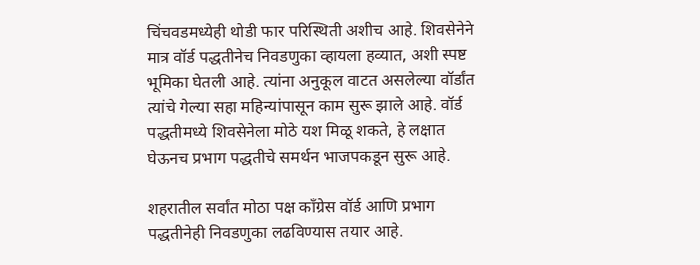चिंचवडमध्येही थोडी फार परिस्थिती अशीच आहे. शिवसेनेने मात्र वॉर्ड पद्धतीनेच निवडणुका व्हायला हव्यात, अशी स्पष्ट भूमिका घेतली आहे. त्यांना अनुकूल वाटत असलेल्या वॉर्डांत त्यांचे गेल्या सहा महिन्यांपासून काम सुरू झाले आहे. वॉर्ड पद्धतीमध्ये शिवसेनेला मोठे यश मिळू शकते, हे लक्षात घेऊनच प्रभाग पद्धतीचे समर्थन भाजपकडून सुरू आहे.

शहरातील सर्वांत मोठा पक्ष कॉंग्रेस वॉर्ड आणि प्रभाग पद्धतीनेही निवडणुका लढविण्यास तयार आहे.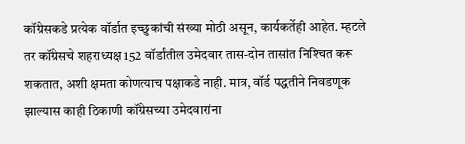कॉंग्रेसकडे प्रत्येक वॉर्डात इच्छुकांची संख्या मोठी असून, कार्यकर्तेही आहेत. म्हटले तर कॉंग्रेसचे शहराध्यक्ष 152 वॉर्डांतील उमेदवार तास-दोन तासांत निश्‍चित करू शकतात, अशी क्षमता कोणत्याच पक्षाकडे नाही. मात्र, वॉर्ड पद्धतीने निवडणूक झाल्यास काही ठिकाणी कॉंग्रेसच्या उमेदवारांना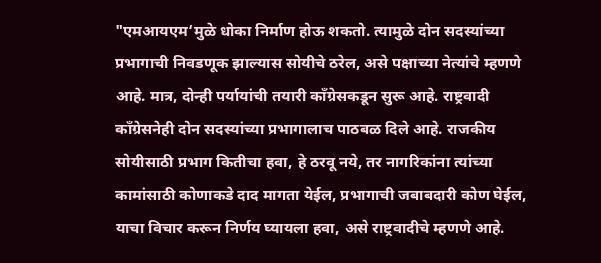"एमआयएम‘मुळे धोका निर्माण होऊ शकतो. त्यामुळे दोन सदस्यांच्या प्रभागाची निवडणूक झाल्यास सोयीचे ठरेल, असे पक्षाच्या नेत्यांचे म्हणणे आहे. मात्र, दोन्ही पर्यायांची तयारी कॉंग्रेसकडून सुरू आहे. राष्ट्रवादी कॉंग्रेसनेही दोन सदस्यांच्या प्रभागालाच पाठबळ दिले आहे. राजकीय सोयीसाठी प्रभाग कितीचा हवा, हे ठरवू नये, तर नागरिकांना त्यांच्या कामांसाठी कोणाकडे दाद मागता येईल, प्रभागाची जबाबदारी कोण घेईल, याचा विचार करून निर्णय घ्यायला हवा, असे राष्ट्रवादीचे म्हणणे आहे.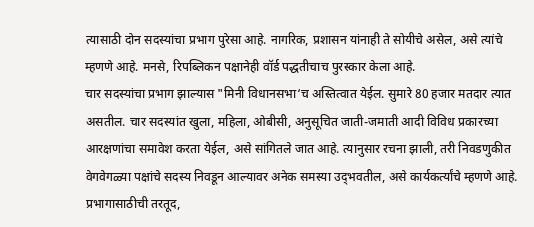त्यासाठी दोन सदस्यांचा प्रभाग पुरेसा आहे. नागरिक, प्रशासन यांनाही ते सोयीचे असेल, असे त्यांचे म्हणणे आहे. मनसे, रिपब्लिकन पक्षानेही वॉर्ड पद्धतीचाच पुरस्कार केला आहे.
चार सदस्यांचा प्रभाग झाल्यास "मिनी विधानसभा‘च अस्तित्वात येईल. सुमारे 80 हजार मतदार त्यात असतील. चार सदस्यांत खुला, महिला, ओबीसी, अनुसूचित जाती-जमाती आदी विविध प्रकारच्या आरक्षणांचा समावेश करता येईल, असे सांगितले जात आहे. त्यानुसार रचना झाली, तरी निवडणुकीत वेगवेगळ्या पक्षांचे सदस्य निवडून आल्यावर अनेक समस्या उद्‌भवतील, असे कार्यकर्त्यांचे म्हणणे आहे. प्रभागासाठीची तरतूद,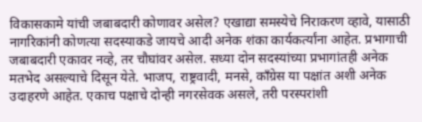विकासकामे यांची जबाबदारी कोणावर असेल? एखाद्या समस्येचे निराकरण व्हावे, यासाठी नागरिकांनी कोणत्या सदस्याकडे जायचे आदी अनेक शंका कार्यकर्त्यांना आहेत. प्रभागाची जबाबदारी एकावर नव्हे, तर चौघांवर असेल. सध्या दोन सदस्यांच्या प्रभागांतही अनेक मतभेद असल्याचे दिसून येते. भाजप, राष्ट्रवादी, मनसे, कॉंग्रेस या पक्षांत अशी अनेक उदाहरणे आहेत. एकाच पक्षाचे दोन्ही नगरसेवक असले, तरी परस्परांशी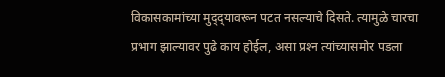विकासकामांच्या मुद्‌द्‌यावरून पटत नसल्याचे दिसते. त्यामुळे चारचा प्रभाग झाल्यावर पुढे काय होईल, असा प्रश्‍न त्यांच्यासमोर पडला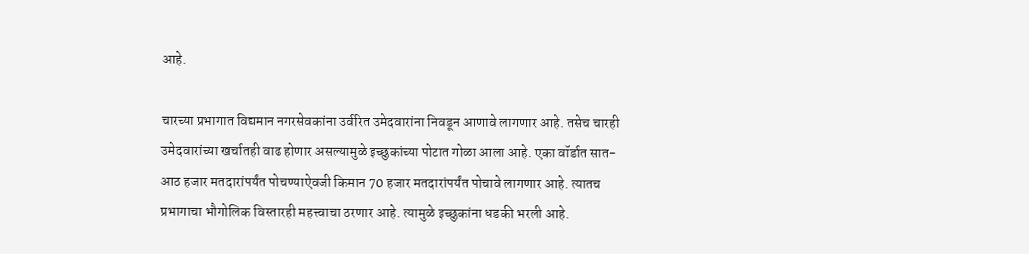आहे.

चारच्या प्रभागात विद्यमान नगरसेवकांना उर्वरित उमेदवारांना निवडून आणावे लागणार आहे. तसेच चारही उमेदवारांच्या खर्चातही वाढ होणार असल्यामुळे इच्छुकांच्या पोटात गोळा आला आहे. एका वॉर्डात सात-आठ हजार मतदारांपर्यंत पोचण्याऐवजी किमान 70 हजार मतदारांपर्यंत पोचावे लागणार आहे. त्यातच प्रभागाचा भौगोलिक विस्तारही महत्त्वाचा ठरणार आहे. त्यामुळे इच्छुकांना धडकी भरली आहे.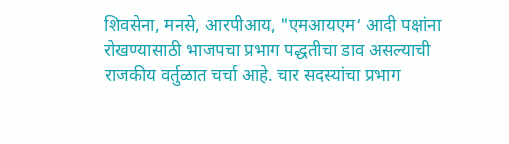शिवसेना, मनसे, आरपीआय, "एमआयएम‘ आदी पक्षांना रोखण्यासाठी भाजपचा प्रभाग पद्धतीचा डाव असल्याची राजकीय वर्तुळात चर्चा आहे. चार सदस्यांचा प्रभाग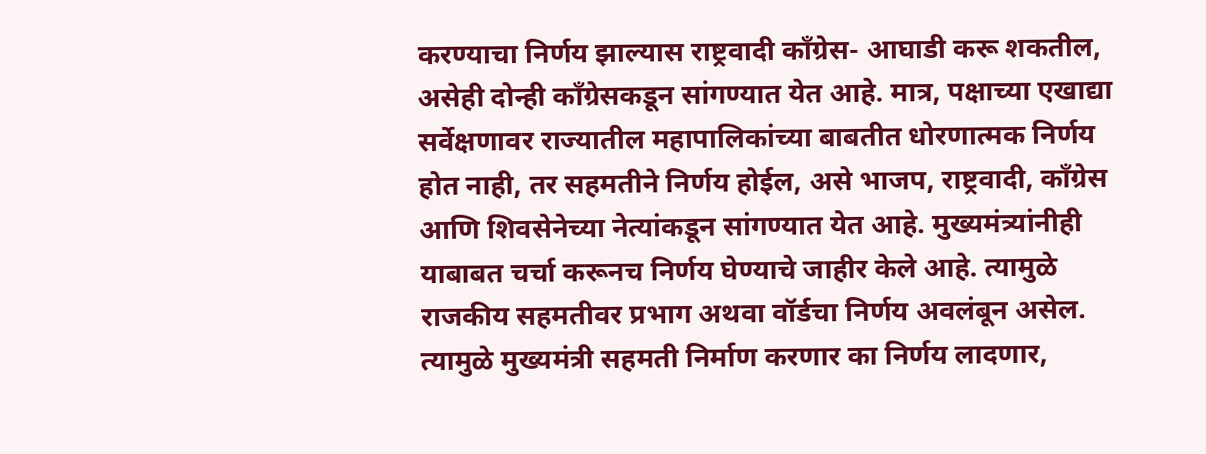करण्याचा निर्णय झाल्यास राष्ट्रवादी कॉंग्रेस- आघाडी करू शकतील, असेही दोन्ही कॉंग्रेसकडून सांगण्यात येत आहे. मात्र, पक्षाच्या एखाद्या सर्वेक्षणावर राज्यातील महापालिकांच्या बाबतीत धोरणात्मक निर्णय होत नाही, तर सहमतीने निर्णय होईल, असे भाजप, राष्ट्रवादी, कॉंग्रेस आणि शिवसेनेच्या नेत्यांकडून सांगण्यात येत आहे. मुख्यमंत्र्यांनीही याबाबत चर्चा करूनच निर्णय घेण्याचे जाहीर केले आहे. त्यामुळे राजकीय सहमतीवर प्रभाग अथवा वॉर्डचा निर्णय अवलंबून असेल. त्यामुळे मुख्यमंत्री सहमती निर्माण करणार का निर्णय लादणार,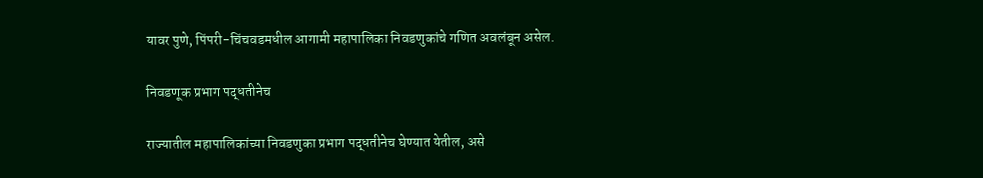यावर पुणे, पिंपरी-चिंचवडमधील आगामी महापालिका निवडणुकांचे गणित अवलंबून असेल.

निवडणूक प्रभाग पद्धतीनेच

राज्यातील महापालिकांच्या निवडणुका प्रभाग पद्धतीनेच घेण्यात येतील, असे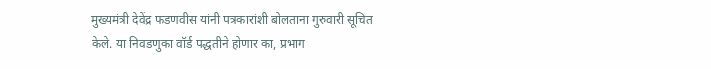मुख्यमंत्री देवेंद्र फडणवीस यांनी पत्रकारांशी बोलताना गुरुवारी सूचित केले. या निवडणुका वॉर्ड पद्धतीने होणार का, प्रभाग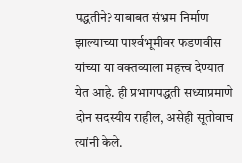पद्धतीने? याबाबत संभ्रम निर्माण झाल्याच्या पार्श्‍वभूमीवर फडणवीस यांच्या या वक्तव्याला महत्त्व देण्यात येत आहे. ही प्रभागपद्धती सध्याप्रमाणे दोन सदस्यीय राहील, असेही सूतोवाच त्यांनी केले.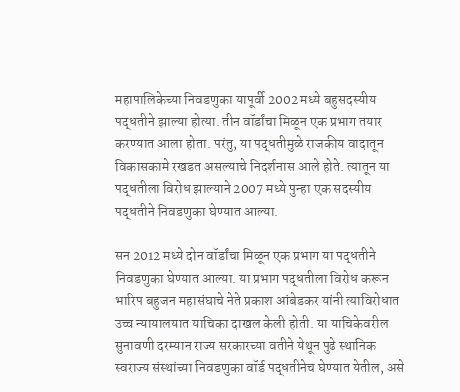महापालिकेच्या निवडणुका यापूर्वी 2002 मध्ये बहुसदस्यीय पद्धतीने झाल्या होत्या. तीन वॉर्डांचा मिळून एक प्रभाग तयार करण्यात आला होता. परंतु, या पद्धतीमुळे राजकीय वादातून विकासकामे रखडत असल्याचे निदर्शनास आले होते. त्यातून या पद्धतीला विरोध झाल्याने 2007 मध्ये पुन्हा एक सदस्यीय पद्धतीने निवडणुका घेण्यात आल्या.

सन 2012 मध्ये दोन वॉर्डांचा मिळून एक प्रभाग या पद्धतीने निवडणुका घेण्यात आल्या. या प्रभाग पद्धतीला विरोध करून भारिप बहुजन महासंघाचे नेते प्रकाश आंबेडकर यांनी त्याविरोधात उच्च न्यायालयात याचिका दाखल केली होती. या याचिकेवरील सुनावणी दरम्यान राज्य सरकारच्या वतीने येथून पुढे स्थानिक स्वराज्य संस्थांच्या निवडणुका वॉर्ड पद्धतीनेच घेण्यात येतील, असे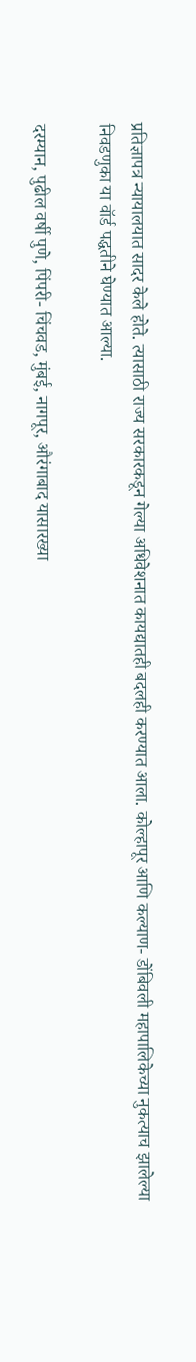प्रतिज्ञापत्र न्यायालयात सादर केले होते. त्यासाठी राज्य सरकारकडून गेल्या अधिवेशनात कायद्यातही बदलही करण्यात आला. कोल्हापूर आणि कल्याण- डोंबिवली महापालिकेच्या नुकत्याच झालेल्या निवडणुका या वॉर्ड पद्धतीने घेण्यात आल्या.

दरम्यान, पुढील वर्षी पुणे, पिंपरी- चिंचवड, मुंबई, नागपूर, औरंगाबाद यासारख्या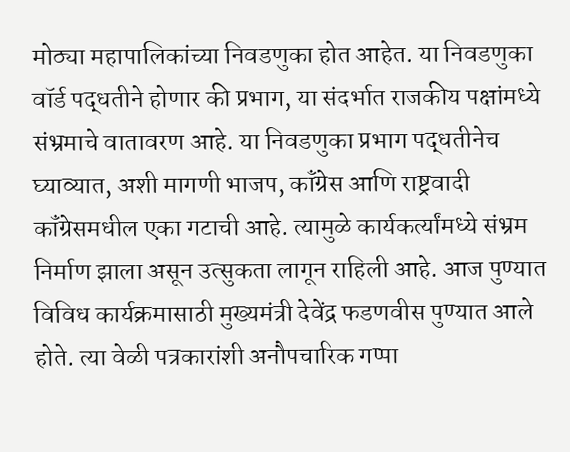मोठ्या महापालिकांच्या निवडणुका होत आहेत. या निवडणुका वॉर्ड पद्धतीने होणार की प्रभाग, या संदर्भात राजकीय पक्षांमध्ये संभ्रमाचे वातावरण आहे. या निवडणुका प्रभाग पद्धतीनेच घ्याव्यात, अशी मागणी भाजप, कॉंग्रेस आणि राष्ट्रवादी कॉंग्रेसमधील एका गटाची आहे. त्यामुळे कार्यकर्त्यांमध्ये संभ्रम निर्माण झाला असून उत्सुकता लागून राहिली आहे. आज पुण्यात विविध कार्यक्रमासाठी मुख्यमंत्री देवेंद्र फडणवीस पुण्यात आले होते. त्या वेळी पत्रकारांशी अनौपचारिक गप्पा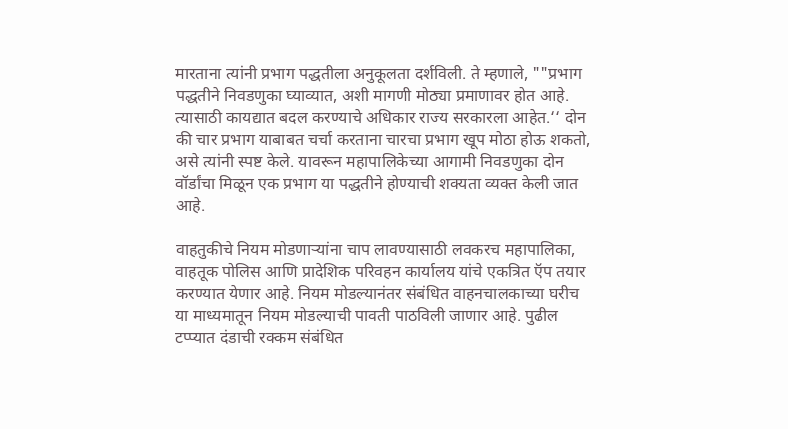मारताना त्यांनी प्रभाग पद्धतीला अनुकूलता दर्शविली. ते म्हणाले, ""प्रभाग पद्धतीने निवडणुका घ्याव्यात, अशी मागणी मोठ्या प्रमाणावर होत आहे. त्यासाठी कायद्यात बदल करण्याचे अधिकार राज्य सरकारला आहेत.‘‘ दोन की चार प्रभाग याबाबत चर्चा करताना चारचा प्रभाग खूप मोठा होऊ शकतो, असे त्यांनी स्पष्ट केले. यावरून महापालिकेच्या आगामी निवडणुका दोन वॉर्डांचा मिळून एक प्रभाग या पद्धतीने होण्याची शक्‍यता व्यक्त केली जात आहे.

वाहतुकीचे नियम मोडणाऱ्यांना चाप लावण्यासाठी लवकरच महापालिका, वाहतूक पोलिस आणि प्रादेशिक परिवहन कार्यालय यांचे एकत्रित ऍप तयार करण्यात येणार आहे. नियम मोडल्यानंतर संबंधित वाहनचालकाच्या घरीच या माध्यमातून नियम मोडल्याची पावती पाठविली जाणार आहे. पुढील टप्प्यात दंडाची रक्कम संबंधित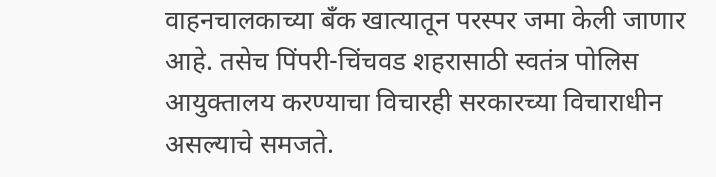वाहनचालकाच्या बॅंक खात्यातून परस्पर जमा केली जाणार आहे. तसेच पिंपरी-चिंचवड शहरासाठी स्वतंत्र पोलिस आयुक्तालय करण्याचा विचारही सरकारच्या विचाराधीन असल्याचे समजते.